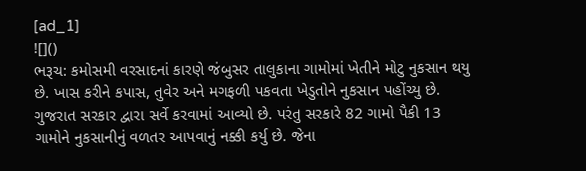[ad_1]
![]()
ભરૂચ: કમોસમી વરસાદનાં કારણે જંબુસર તાલુકાના ગામોમાં ખેતીને મોટુ નુકસાન થયુ છે. ખાસ કરીને કપાસ, તુવેર અને મગફળી પકવતા ખેડુતોને નુકસાન પહોંચ્યુ છે. ગુજરાત સરકાર દ્વારા સર્વે કરવામાં આવ્યો છે. પરંતુ સરકારે 82 ગામો પૈકી 13 ગામોને નુકસાનીનું વળતર આપવાનું નક્કી કર્યુ છે. જેના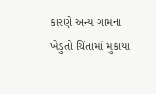કારણે અન્ય ગામના ખેડુતો ચિંતામાં મુકાયા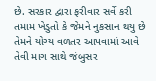છે. સરકાર દ્વારા ફરીવાર સર્વે કરી તમામ ખેડુતો કે જેમને નુકસાન થયુ છે તેમને યોગ્ય વળતર આપવામાં આવે તેવી માગ સાથે જંબુસર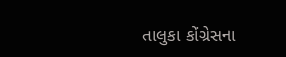તાલુકા કોંગ્રેસના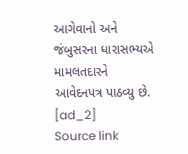આગેવાનો અને જંબુસરના ધારાસભ્યએ મામલતદારને આવેદનપત્ર પાઠવ્યુ છે.
[ad_2]
Source link